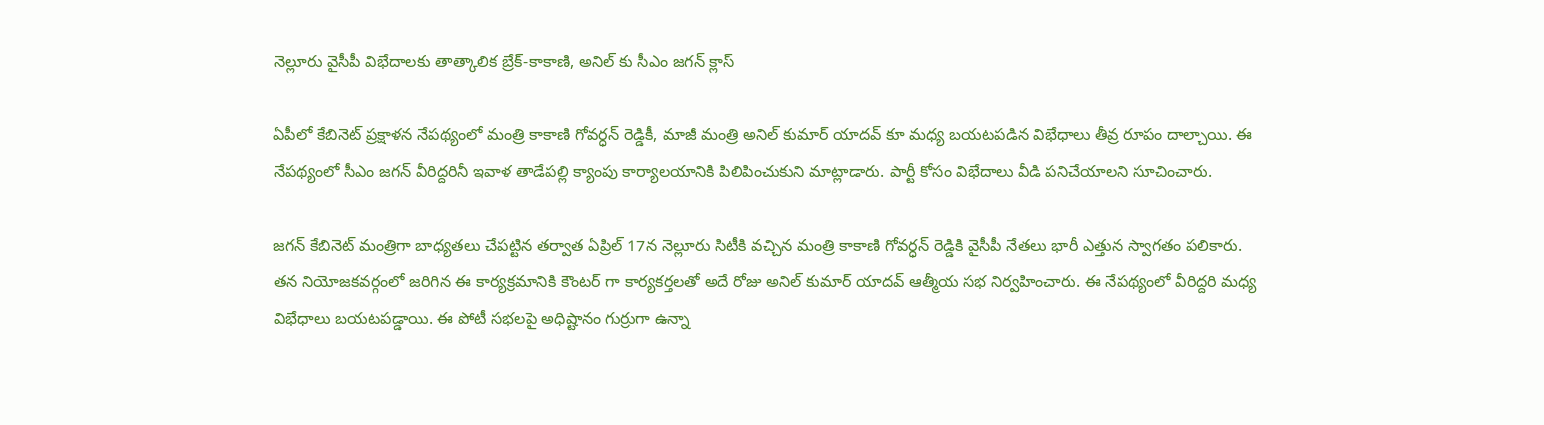నెల్లూరు వైసీపీ విభేదాలకు తాత్కాలిక బ్రేక్-కాకాణి, అనిల్ కు సీఎం జగన్ క్లాస్

ఏపీలో కేబినెట్ ప్రక్షాళన నేపథ్యంలో మంత్రి కాకాణి గోవర్ధన్ రెడ్డికీ, మాజీ మంత్రి అనిల్ కుమార్ యాదవ్ కూ మధ్య బయటపడిన విభేధాలు తీవ్ర రూపం దాల్చాయి. ఈ నేపథ్యంలో సీఎం జగన్ వీరిద్దరినీ ఇవాళ తాడేపల్లి క్యాంపు కార్యాలయానికి పిలిపించుకుని మాట్లాడారు. పార్టీ కోసం విభేదాలు వీడి పనిచేయాలని సూచించారు.

జగన్ కేబినెట్ మంత్రిగా బాధ్యతలు చేపట్టిన తర్వాత ఏప్రిల్ 17న నెల్లూరు సిటీకి వచ్చిన మంత్రి కాకాణి గోవర్ధన్ రెడ్డికి వైసీపీ నేతలు భారీ ఎత్తున స్వాగతం పలికారు. తన నియోజకవర్గంలో జరిగిన ఈ కార్యక్రమానికి కౌంటర్ గా కార్యకర్తలతో అదే రోజు అనిల్ కుమార్ యాదవ్ ఆత్మీయ సభ నిర్వహించారు. ఈ నేపథ్యంలో వీరిద్దరి మధ్య విభేధాలు బయటపడ్డాయి. ఈ పోటీ సభలపై అధిష్టానం గుర్రుగా ఉన్నా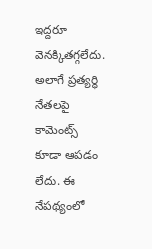ఇద్దరూ వెనక్కితగ్గలేదు. అలాగే ప్రత్యర్ధి నేతలపై కామెంట్స్ కూడా ఆపడం లేదు. ఈ నేపథ్యంలో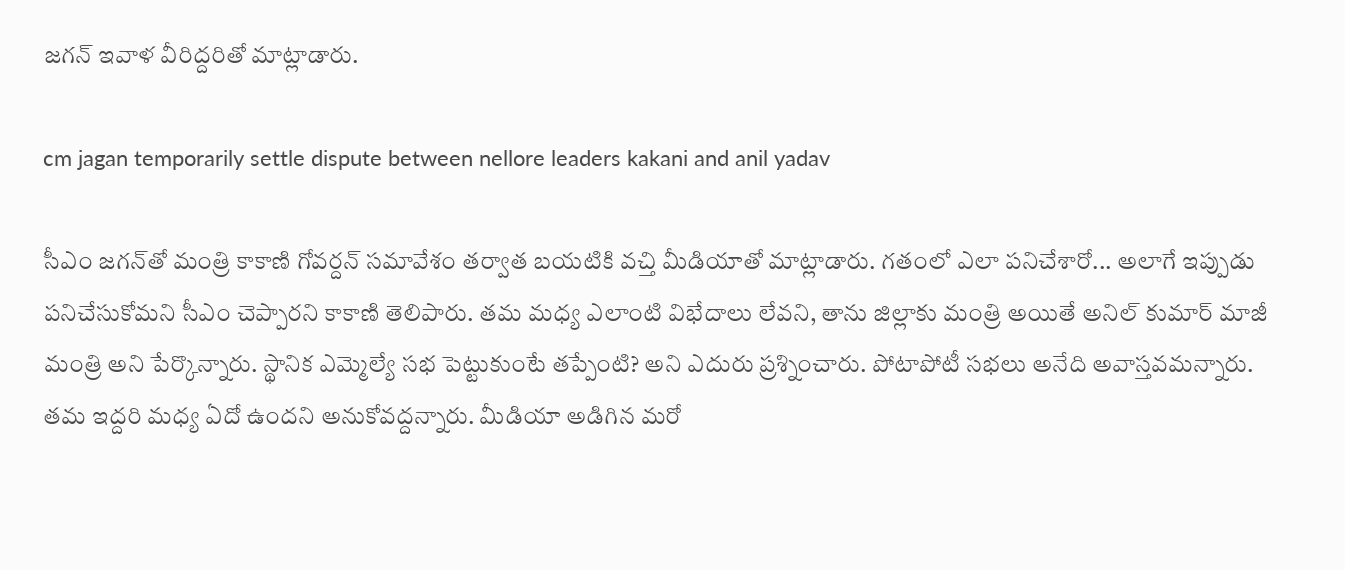జగన్ ఇవాళ వీరిద్దరితో మాట్లాడారు.

cm jagan temporarily settle dispute between nellore leaders kakani and anil yadav

సీఎం జగన్‌తో మంత్రి కాకాణి గోవర్దన్ సమావేశం తర్వాత బయటికి వచ్తి మీడియాతో మాట్లాడారు. గతంలో ఎలా పనిచేశారో... అలాగే ఇప్పుడు పనిచేసుకోమని సీఎం చెప్పారని కాకాణి తెలిపారు. తమ మధ్య ఎలాంటి విభేదాలు లేవని, తాను జిల్లాకు మంత్రి అయితే అనిల్‌ కుమార్‌ మాజీ మంత్రి అని పేర్కొన్నారు. స్థానిక ఎమ్మెల్యే సభ పెట్టుకుంటే తప్పేంటి? అని ఎదురు ప్రశ్నించారు. పోటాపోటీ సభలు అనేది అవాస్తవమన్నారు. తమ ఇద్దరి మధ్య ఏదో ఉందని అనుకోవద్దన్నారు. మీడియా అడిగిన మరో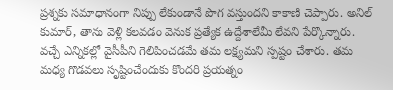ప్రశ్నకు సమాధానంగా నిప్పు లేకుండానే పొగ వస్తుందని కాకాణి చెప్పారు. అనిల్‌ కుమార్‌, తాను వెళ్లి కలవడం వెనుక ప్రత్యేక ఉద్దేశాలేమీ లేవని పేర్కొన్నారు. వచ్చే ఎన్నికల్లో వైసీపీని గెలిపించడమే తమ లక్ష్యమని స్పష్టం చేశారు. తమ మధ్య గొడవలు సృష్టించేందుకు కొందరి ప్రయత్నం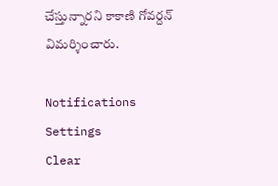చేస్తున్నారని కాకాణి గోవర్దన్ విమర్శించారు.

Notifications
Settings
Clear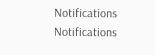Notifications
Notifications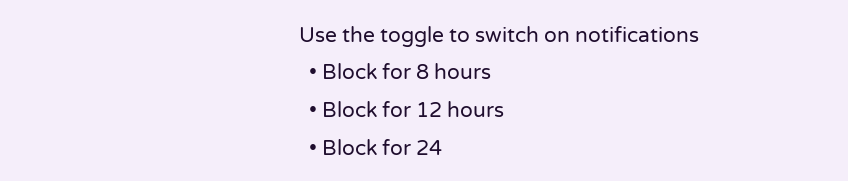Use the toggle to switch on notifications
  • Block for 8 hours
  • Block for 12 hours
  • Block for 24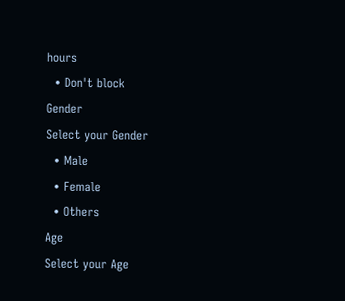hours
  • Don't block
Gender
Select your Gender
  • Male
  • Female
  • Others
Age
Select your Age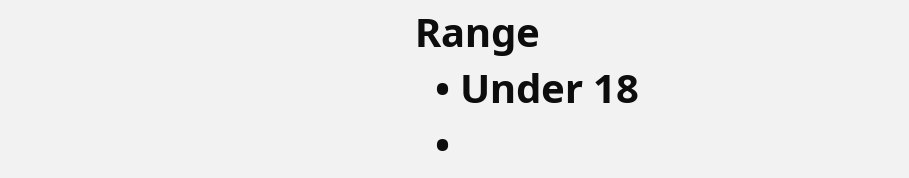Range
  • Under 18
  •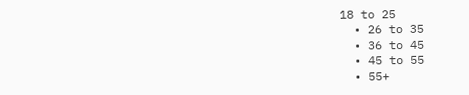18 to 25
  • 26 to 35
  • 36 to 45
  • 45 to 55
  • 55+